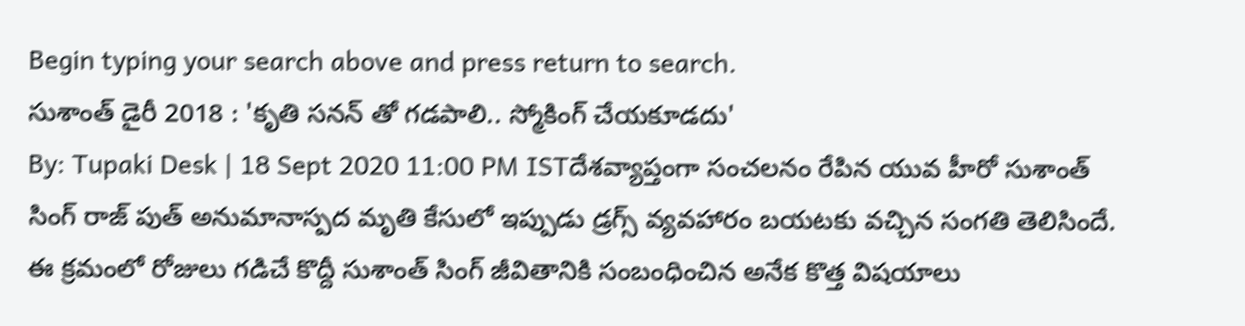Begin typing your search above and press return to search.
సుశాంత్ డైరీ 2018 : 'కృతి సనన్ తో గడపాలి.. స్మోకింగ్ చేయకూడదు'
By: Tupaki Desk | 18 Sept 2020 11:00 PM ISTదేశవ్యాప్తంగా సంచలనం రేపిన యువ హీరో సుశాంత్ సింగ్ రాజ్ పుత్ అనుమానాస్పద మృతి కేసులో ఇప్పుడు డ్రగ్స్ వ్యవహారం బయటకు వచ్చిన సంగతి తెలిసిందే. ఈ క్రమంలో రోజులు గడిచే కొద్దీ సుశాంత్ సింగ్ జీవితానికి సంబంధించిన అనేక కొత్త విషయాలు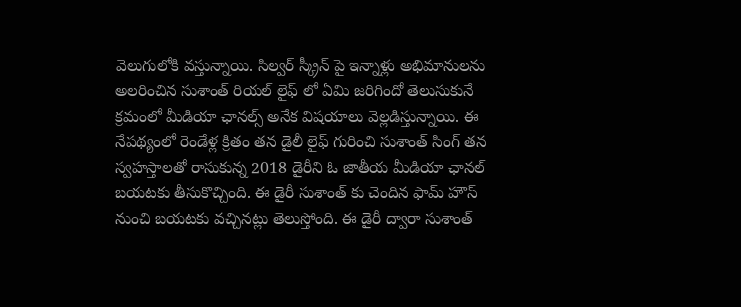వెలుగులోకి వస్తున్నాయి. సిల్వర్ స్క్రీన్ పై ఇన్నాళ్లు అభిమానులను అలరించిన సుశాంత్ రియల్ లైఫ్ లో ఏమి జరిగిందో తెలుసుకునే క్రమంలో మీడియా ఛానల్స్ అనేక విషయాలు వెల్లడిస్తున్నాయి. ఈ నేపథ్యంలో రెండేళ్ల క్రితం తన డైలీ లైఫ్ గురించి సుశాంత్ సింగ్ తన స్వహస్తాలతో రాసుకున్న 2018 డైరీని ఓ జాతీయ మీడియా ఛానల్ బయటకు తీసుకొచ్చింది. ఈ డైరీ సుశాంత్ కు చెందిన ఫామ్ హౌస్ నుంచి బయటకు వచ్చినట్లు తెలుస్తోంది. ఈ డైరీ ద్వారా సుశాంత్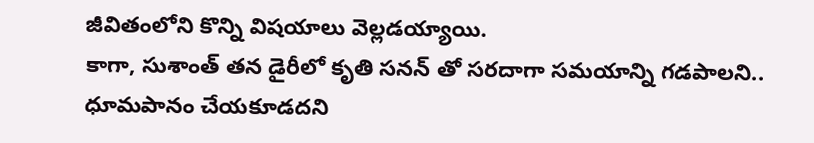జీవితంలోని కొన్ని విషయాలు వెల్లడయ్యాయి.
కాగా, సుశాంత్ తన డైరీలో కృతి సనన్ తో సరదాగా సమయాన్ని గడపాలని.. ధూమపానం చేయకూడదని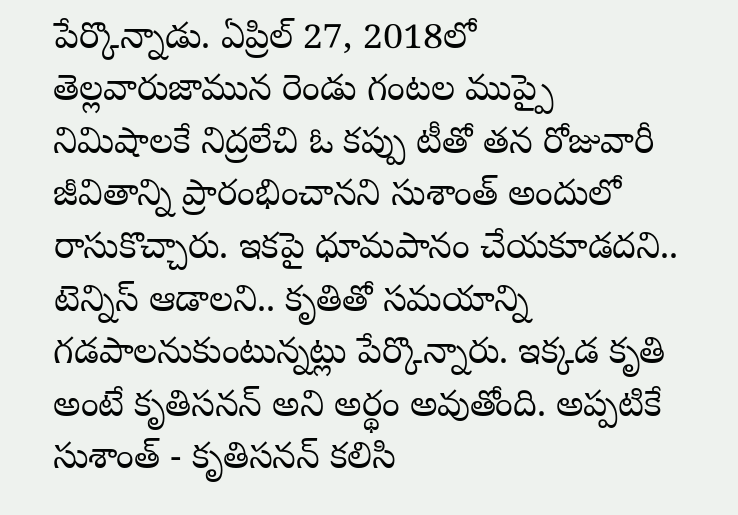పేర్కొన్నాడు. ఏప్రిల్ 27, 2018లో తెల్లవారుజామున రెండు గంటల ముప్పై నిమిషాలకే నిద్రలేచి ఓ కప్పు టీతో తన రోజువారీ జీవితాన్ని ప్రారంభించానని సుశాంత్ అందులో రాసుకొచ్చారు. ఇకపై ధూమపానం చేయకూడదని.. టెన్నిస్ ఆడాలని.. కృతితో సమయాన్ని గడపాలనుకుంటున్నట్లు పేర్కొన్నారు. ఇక్కడ కృతి అంటే కృతిసనన్ అని అర్థం అవుతోంది. అప్పటికే సుశాంత్ - కృతిసనన్ కలిసి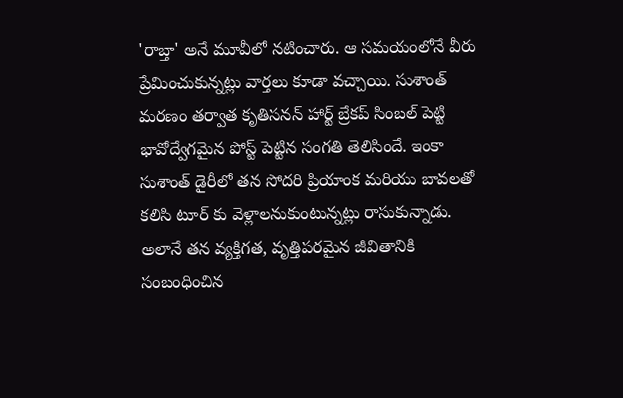'రాబ్తా' అనే మూవీలో నటించారు. ఆ సమయంలోనే వీరు ప్రేమించుకున్నట్లు వార్తలు కూడా వచ్చాయి. సుశాంత్ మరణం తర్వాత కృతిసనన్ హార్ట్ బ్రేకప్ సింబల్ పెట్టి భావోద్వేగమైన పోస్ట్ పెట్టిన సంగతి తెలిసిందే. ఇంకా సుశాంత్ డైరీలో తన సోదరి ప్రియాంక మరియు బావలతో కలిసి టూర్ కు వెళ్లాలనుకుంటున్నట్లు రాసుకున్నాడు. అలానే తన వ్యక్తిగత, వృత్తిపరమైన జీవితానికి సంబంధించిన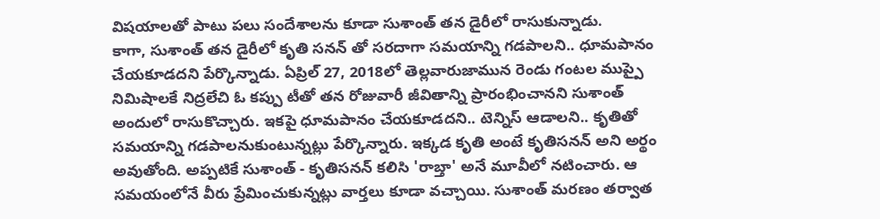విషయాలతో పాటు పలు సందేశాలను కూడా సుశాంత్ తన డైరీలో రాసుకున్నాడు.
కాగా, సుశాంత్ తన డైరీలో కృతి సనన్ తో సరదాగా సమయాన్ని గడపాలని.. ధూమపానం చేయకూడదని పేర్కొన్నాడు. ఏప్రిల్ 27, 2018లో తెల్లవారుజామున రెండు గంటల ముప్పై నిమిషాలకే నిద్రలేచి ఓ కప్పు టీతో తన రోజువారీ జీవితాన్ని ప్రారంభించానని సుశాంత్ అందులో రాసుకొచ్చారు. ఇకపై ధూమపానం చేయకూడదని.. టెన్నిస్ ఆడాలని.. కృతితో సమయాన్ని గడపాలనుకుంటున్నట్లు పేర్కొన్నారు. ఇక్కడ కృతి అంటే కృతిసనన్ అని అర్థం అవుతోంది. అప్పటికే సుశాంత్ - కృతిసనన్ కలిసి 'రాబ్తా' అనే మూవీలో నటించారు. ఆ సమయంలోనే వీరు ప్రేమించుకున్నట్లు వార్తలు కూడా వచ్చాయి. సుశాంత్ మరణం తర్వాత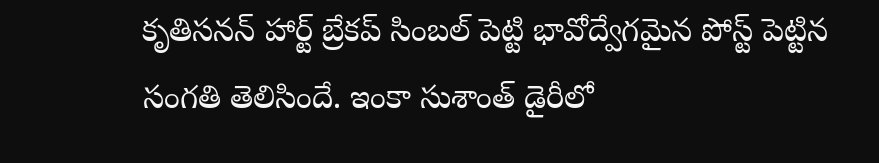కృతిసనన్ హార్ట్ బ్రేకప్ సింబల్ పెట్టి భావోద్వేగమైన పోస్ట్ పెట్టిన సంగతి తెలిసిందే. ఇంకా సుశాంత్ డైరీలో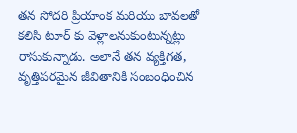తన సోదరి ప్రియాంక మరియు బావలతో కలిసి టూర్ కు వెళ్లాలనుకుంటున్నట్లు రాసుకున్నాడు. అలానే తన వ్యక్తిగత, వృత్తిపరమైన జీవితానికి సంబంధించిన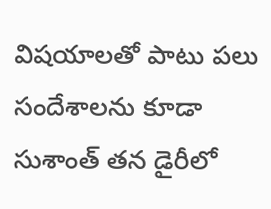విషయాలతో పాటు పలు సందేశాలను కూడా సుశాంత్ తన డైరీలో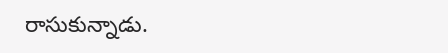రాసుకున్నాడు.